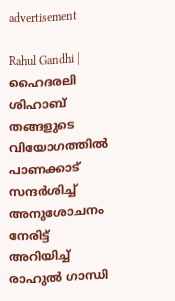advertisement

Rahul Gandhi | ഹൈദരലി ശിഹാബ് തങ്ങളുടെ വിയോഗത്തിൽ പാണക്കാട് സന്ദർശിച്ച് അനുശോചനം നേരിട്ട് അറിയിച്ച് രാഹുൽ ഗാന്ധി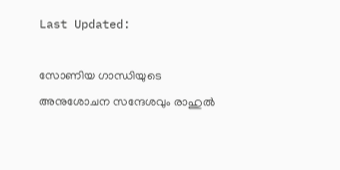Last Updated:

സോണിയ ഗാന്ധിയുടെ അനുശോചന സന്ദേശവും രാഹുൽ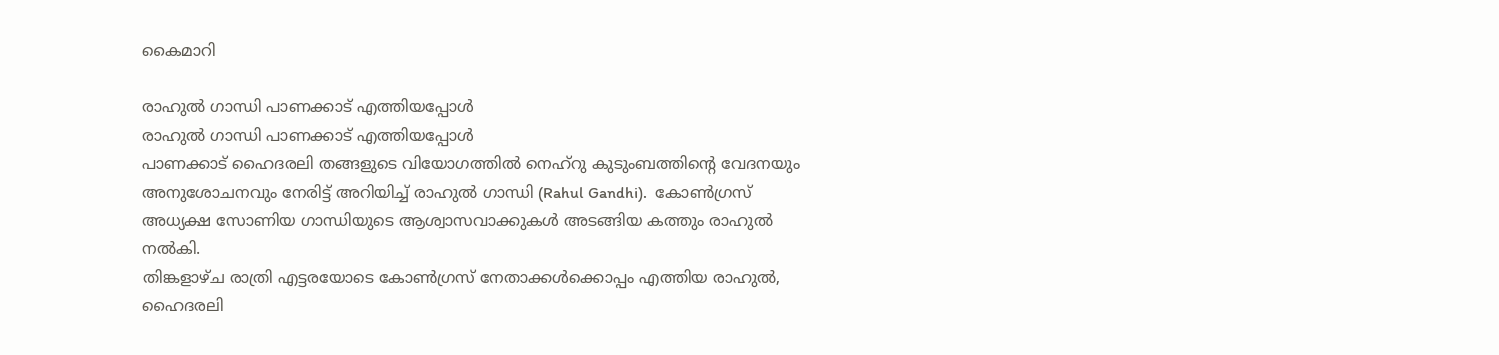കൈമാറി

രാഹുൽ ഗാന്ധി പാണക്കാട് എത്തിയപ്പോൾ
രാഹുൽ ഗാന്ധി പാണക്കാട് എത്തിയപ്പോൾ
പാണക്കാട് ഹൈദരലി തങ്ങളുടെ വിയോഗത്തിൽ നെഹ്റു കുടുംബത്തിൻ്റെ വേദനയും അനുശോചനവും നേരിട്ട് അറിയിച്ച് രാഹുൽ ഗാന്ധി (Rahul Gandhi).  കോൺഗ്രസ് അധ്യക്ഷ സോണിയ ഗാന്ധിയുടെ ആശ്വാസവാക്കുകൾ അടങ്ങിയ കത്തും രാഹുൽ നൽകി.
തിങ്കളാഴ്ച രാത്രി എട്ടരയോടെ കോൺഗ്രസ് നേതാക്കൾക്കൊപ്പം എത്തിയ രാഹുൽ, ഹൈദരലി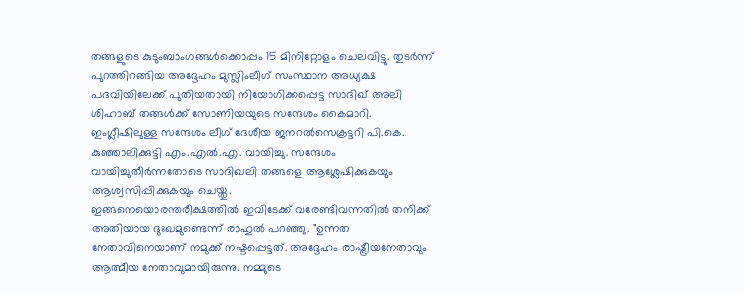തങ്ങളുടെ കുടുംബാംഗങ്ങൾക്കൊപ്പം 15 മിനിറ്റോളം ചെലവിട്ടു. തുടർന്ന് പുറത്തിറങ്ങിയ അദ്ദേഹം മുസ്ലിംലീഗ് സംസ്ഥാന അധ്യക്ഷ പദവിയിലേക്ക് പുതിയതായി നിയോഗിക്കപ്പെട്ട സാദിഖ് അലി ശിഹാബ് തങ്ങൾക്ക് സോണിയയുടെ സന്ദേശം കൈമാറി.
ഇംഗ്ലീഷിലുള്ള സന്ദേശം ലീഗ് ദേശീയ ജനറൽസെക്രട്ടറി പി.കെ. കുഞ്ഞാലിക്കുട്ടി എം.എൽ.എ. വായിച്ചു. സന്ദേശം വായിച്ചുതീർന്നതോടെ സാദിഖലി തങ്ങളെ ആശ്ലേഷിക്കുകയും ആശ്വസിപ്പിക്കുകയും ചെയ്തു.
ഇങ്ങനെയൊരന്തരീക്ഷത്തിൽ ഇവിടേക്ക് വരേണ്ടിവന്നതിൽ തനിക്ക് അതിയായ ദുഃഖമുണ്ടെന്ന് രാഹുൽ പറഞ്ഞു. "ഉന്നത നേതാവിനെയാണ് നമുക്ക് നഷ്ടപ്പെട്ടത്. അദ്ദേഹം രാഷ്ട്രീയനേതാവും ആത്മീയ നേതാവുമായിരുന്നു. നമ്മുടെ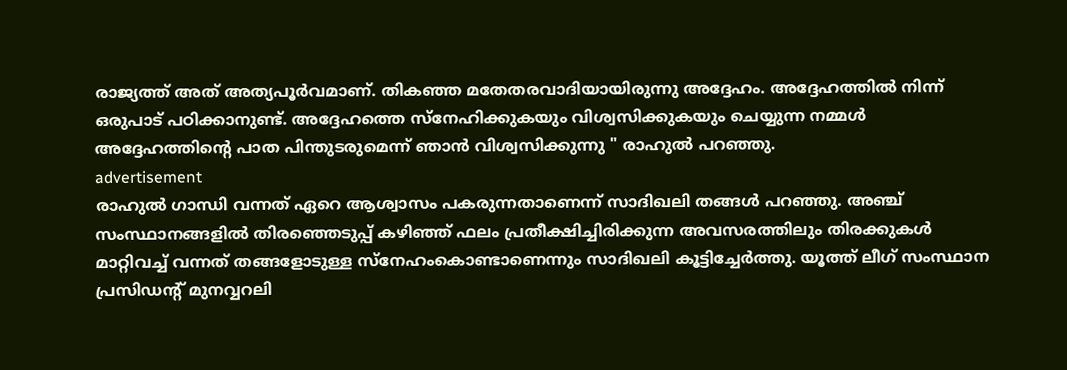രാജ്യത്ത് അത് അത്യപൂർവമാണ്. തികഞ്ഞ മതേതരവാദിയായിരുന്നു അദ്ദേഹം. അദ്ദേഹത്തിൽ നിന്ന് ഒരുപാട് പഠിക്കാനുണ്ട്. അദ്ദേഹത്തെ സ്നേഹിക്കുകയും വിശ്വസിക്കുകയും ചെയ്യുന്ന നമ്മൾ അദ്ദേഹത്തിന്റെ പാത പിന്തുടരുമെന്ന് ഞാൻ വിശ്വസിക്കുന്നു " രാഹുൽ പറഞ്ഞു.
advertisement
രാഹുൽ ഗാന്ധി വന്നത് ഏറെ ആശ്വാസം പകരുന്നതാണെന്ന് സാദിഖലി തങ്ങൾ പറഞ്ഞു. അഞ്ച് സംസ്ഥാനങ്ങളിൽ തിരഞ്ഞെടുപ്പ് കഴിഞ്ഞ് ഫലം പ്രതീക്ഷിച്ചിരിക്കുന്ന അവസരത്തിലും തിരക്കുകൾ മാറ്റിവച്ച്‌ വന്നത് തങ്ങളോടുള്ള സ്നേഹംകൊണ്ടാണെന്നും സാദിഖലി കൂട്ടിച്ചേർത്തു. യൂത്ത് ലീഗ് സംസ്ഥാന പ്രസിഡന്റ് മുനവ്വറലി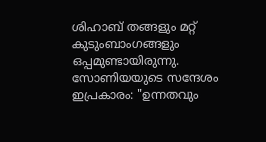ശിഹാബ് തങ്ങളും മറ്റ് കുടുംബാംഗങ്ങളും ഒപ്പമുണ്ടായിരുന്നു.
സോണിയയുടെ സന്ദേശം ഇപ്രകാരം: "ഉന്നതവും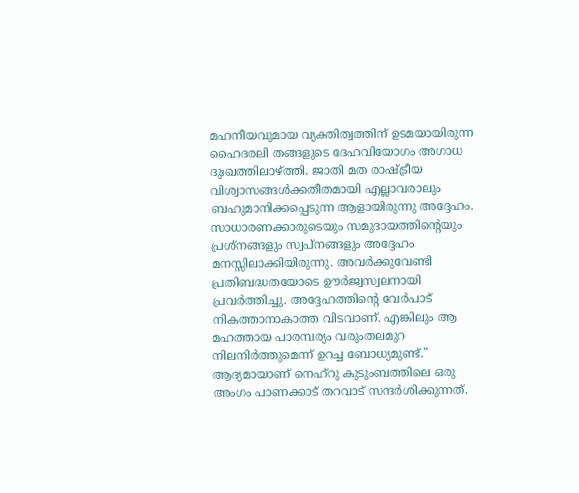മഹനീയവുമായ വ്യക്തിത്വത്തിന് ഉടമയായിരുന്ന ഹൈദരലി തങ്ങളുടെ ദേഹവിയോഗം അഗാധ ദുഃഖത്തിലാഴ്ത്തി. ജാതി മത രാഷ്ട്രീയ വിശ്വാസങ്ങൾക്കതീതമായി എല്ലാവരാലും ബഹുമാനിക്കപ്പെടുന്ന ആളായിരുന്നു അദ്ദേഹം. സാധാരണക്കാരുടെയും സമുദായത്തിന്റെയും പ്രശ്നങ്ങളും സ്വപ്നങ്ങളും അദ്ദേഹം മനസ്സിലാക്കിയിരുന്നു. അവർക്കുവേണ്ടി പ്രതിബദ്ധതയോടെ ഊർജ്വസ്വലനായി പ്രവർത്തിച്ചു. അദ്ദേഹത്തിന്റെ വേർപാട് നികത്താനാകാത്ത വിടവാണ്. എങ്കിലും ആ മഹത്തായ പാരമ്പര്യം വരുംതലമുറ നിലനിർത്തുമെന്ന് ഉറച്ച ബോധ്യമുണ്ട്." ആദ്യമായാണ് നെഹ്റു കുടുംബത്തിലെ ഒരു അംഗം പാണക്കാട് തറവാട് സന്ദർശിക്കുന്നത്.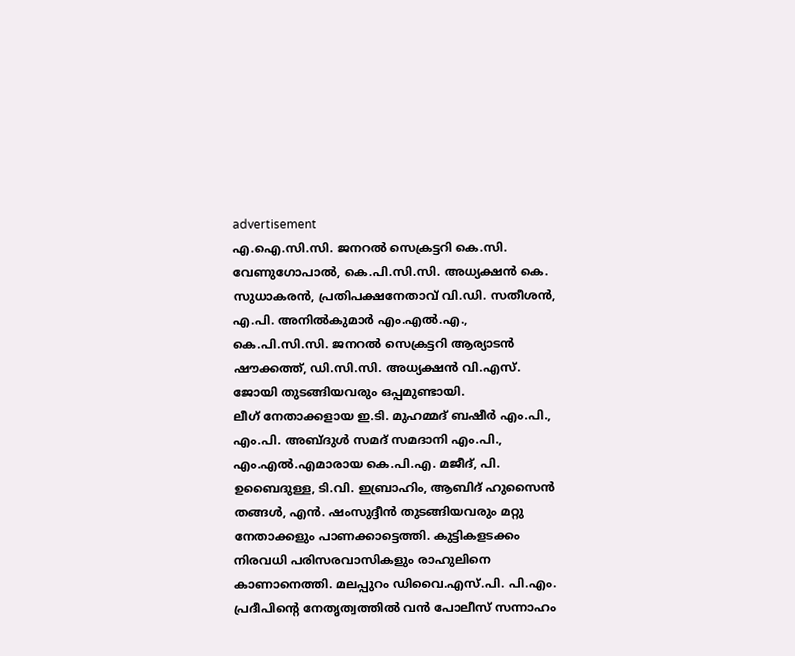advertisement
എ.ഐ.സി.സി. ജനറൽ സെക്രട്ടറി കെ.സി. വേണുഗോപാൽ, കെ.പി.സി.സി. അധ്യക്ഷൻ കെ. സുധാകരൻ, പ്രതിപക്ഷനേതാവ് വി.ഡി. സതീശൻ, എ.പി. അനിൽകുമാർ എം.എൽ.എ., കെ.പി.സി.സി. ജനറൽ സെക്രട്ടറി ആര്യാടൻ ഷൗക്കത്ത്, ഡി.സി.സി. അധ്യക്ഷൻ വി.എസ്. ജോയി തുടങ്ങിയവരും ഒപ്പമുണ്ടായി.
ലീഗ് നേതാക്കളായ ഇ.ടി. മുഹമ്മദ് ബഷീർ എം.പി., എം.പി. അബ്ദുൾ സമദ് സമദാനി എം.പി., എം.എൽ.എമാരായ കെ.പി.എ. മജീദ്, പി. ഉബൈദുള്ള, ടി.വി. ഇബ്രാഹിം, ആബിദ് ഹുസൈൻ തങ്ങൾ, എൻ. ഷംസുദ്ദീൻ തുടങ്ങിയവരും മറ്റു നേതാക്കളും പാണക്കാട്ടെത്തി. കുട്ടികളടക്കം നിരവധി പരിസരവാസികളും രാഹുലിനെ കാണാനെത്തി. മലപ്പുറം ഡിവൈ.എസ്.പി. പി.എം. പ്രദീപിന്റെ നേതൃത്വത്തിൽ വൻ പോലീസ് സന്നാഹം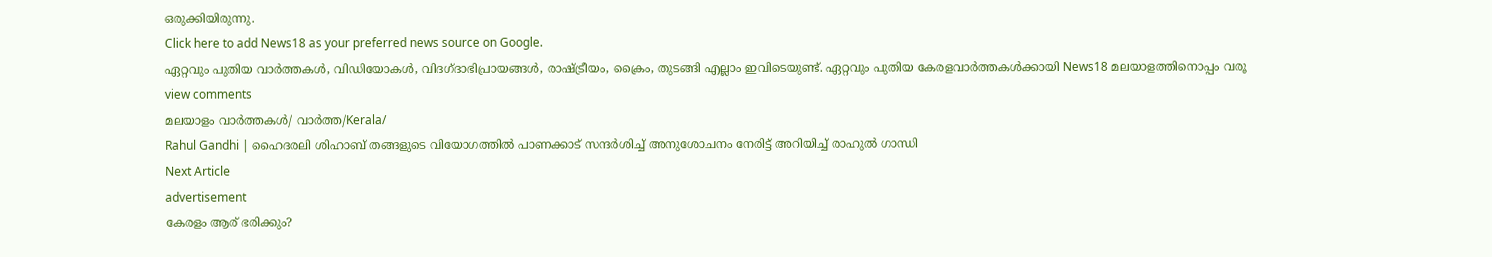ഒരുക്കിയിരുന്നു.
Click here to add News18 as your preferred news source on Google.
ഏറ്റവും പുതിയ വാർത്തകൾ, വിഡിയോകൾ, വിദഗ്ദാഭിപ്രായങ്ങൾ, രാഷ്ട്രീയം, ക്രൈം, തുടങ്ങി എല്ലാം ഇവിടെയുണ്ട്. ഏറ്റവും പുതിയ കേരളവാർത്തകൾക്കായി News18 മലയാളത്തിനൊപ്പം വരൂ
view comments
മലയാളം വാർത്തകൾ/ വാർത്ത/Kerala/
Rahul Gandhi | ഹൈദരലി ശിഹാബ് തങ്ങളുടെ വിയോഗത്തിൽ പാണക്കാട് സന്ദർശിച്ച് അനുശോചനം നേരിട്ട് അറിയിച്ച് രാഹുൽ ഗാന്ധി
Next Article
advertisement
കേരളം ആര് ഭരിക്കും?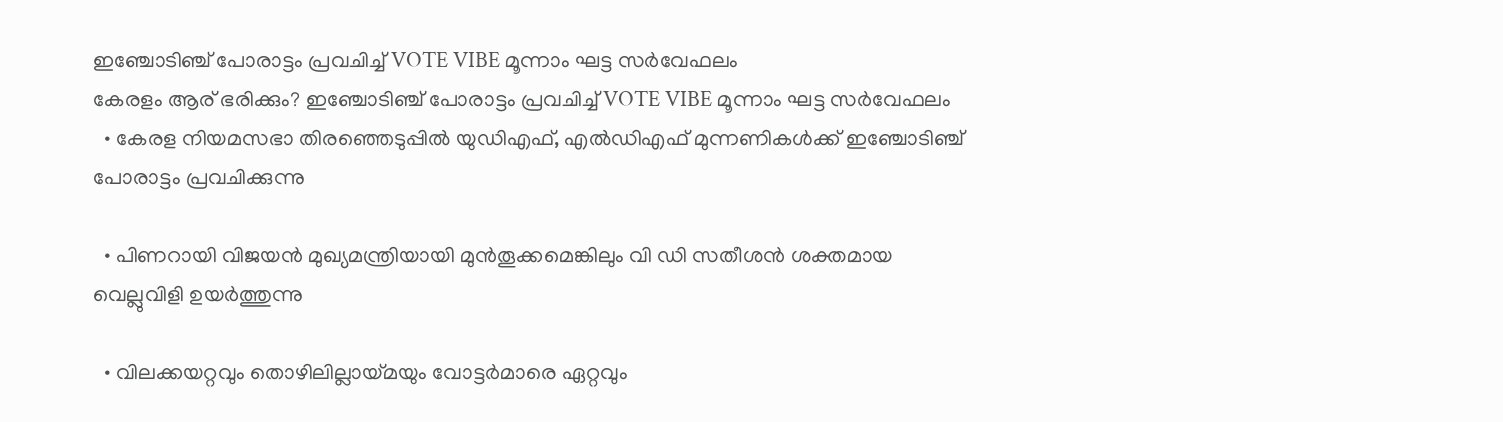ഇഞ്ചോടിഞ്ച് പോരാട്ടം പ്രവചിച്ച് VOTE VIBE മൂന്നാം ഘട്ട സർവേഫലം
കേരളം ആര് ഭരിക്കും? ഇഞ്ചോടിഞ്ച് പോരാട്ടം പ്രവചിച്ച് VOTE VIBE മൂന്നാം ഘട്ട സർവേഫലം
  • കേരള നിയമസഭാ തിരഞ്ഞെടുപ്പിൽ യുഡിഎഫ്, എൽഡിഎഫ് മുന്നണികൾക്ക് ഇഞ്ചോടിഞ്ച് പോരാട്ടം പ്രവചിക്കുന്നു

  • പിണറായി വിജയൻ മുഖ്യമന്ത്രിയായി മുൻതൂക്കമെങ്കിലും വി ഡി സതീശൻ ശക്തമായ വെല്ലുവിളി ഉയർത്തുന്നു

  • വിലക്കയറ്റവും തൊഴിലില്ലായ്മയും വോട്ടർമാരെ ഏറ്റവും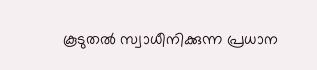കൂടുതൽ സ്വാധീനിക്കുന്ന പ്രധാന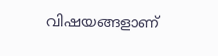വിഷയങ്ങളാണ്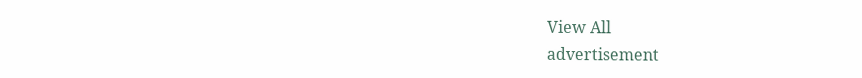View All
advertisement